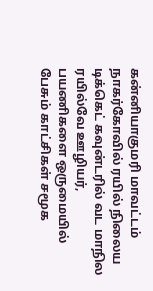கன்னியாகுமரி மாவட்டம் நாகர்கோவில் ரயில் நிலைய டிக்கெட் கவுன்டரில் வட மாநில ரயில்வே ஊழியர், பயணிகளை ஒருமையில் பேசும் காட்சிகள் சமூக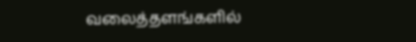வலைத்தளங்களில்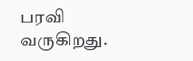பரவி வருகிறது.